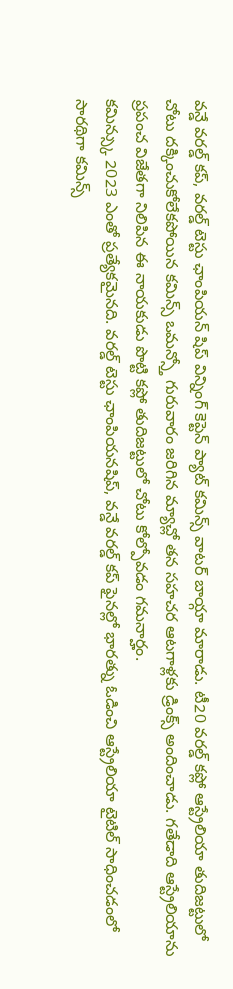వన్డే వరల్డ్ కప్, వరల్డ్ టెస్టు ఛాంపియన్ షిప్ విన్నింగ్ కెప్టెన్ ప్యాట్ కమిన్స్ వాటర్ బాయ్గా మారాడు. టీ20 వరల్డ్ కప్లో ఆస్ట్రేలియా తుదిజట్టులో చోటు దక్కించుకోలేకపోయిన కమిన్స్ ఒమన్స్తో గురువారం జరిగిన మ్యాచ్లో తన సహచర ఆటగాళ్లకు డ్రింక్స్ అందించాడు. గతేడాది ఆస్ట్రేలియాను ప్రపంచ విజేతగా నిలిపిన ఈ నాయకుడు పొట్టి కప్లో తుదిజట్టులో చోటు కోల్పోవడం గమనార్హం.
కమిన్స్కు 2023 ఎంతో ప్రత్యేకమైనది. వరల్డ్ టెస్టు ఛాంపియనషిప్, వన్డే వరల్డ్ కప్ ఫైనల్లో భారత్ను ఓడించి ఆస్ట్రేలియా టైటిల్ సాధించడంలో సారథిగా కమిన్స్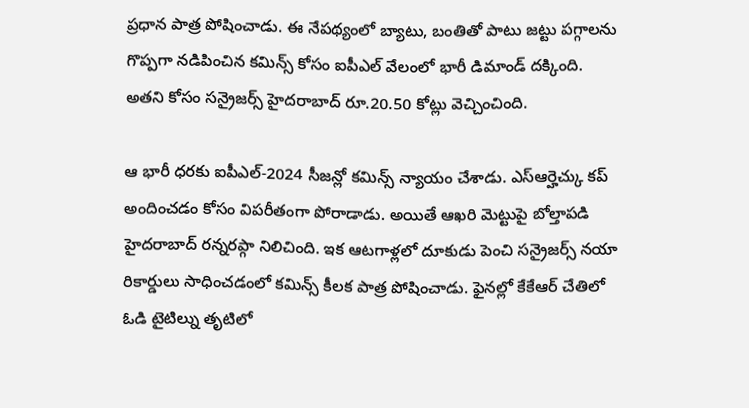ప్రధాన పాత్ర పోషించాడు. ఈ నేపథ్యంలో బ్యాటు, బంతితో పాటు జట్టు పగ్గాలను గొప్పగా నడిపించిన కమిన్స్ కోసం ఐపీఎల్ వేలంలో భారీ డిమాండ్ దక్కింది. అతని కోసం సన్రైజర్స్ హైదరాబాద్ రూ.20.50 కోట్లు వెచ్చించింది.

ఆ భారీ ధరకు ఐపీఎల్-2024 సీజన్లో కమిన్స్ న్యాయం చేశాడు. ఎస్ఆర్హెచ్కు కప్ అందించడం కోసం విపరీతంగా పోరాడాడు. అయితే ఆఖరి మెట్టుపై బోల్తాపడి హైదరాబాద్ రన్నరప్గా నిలిచింది. ఇక ఆటగాళ్లలో దూకుడు పెంచి సన్రైజర్స్ నయా రికార్డులు సాధించడంలో కమిన్స్ కీలక పాత్ర పోషించాడు. ఫైనల్లో కేకేఆర్ చేతిలో ఓడి టైటిల్ను తృటిలో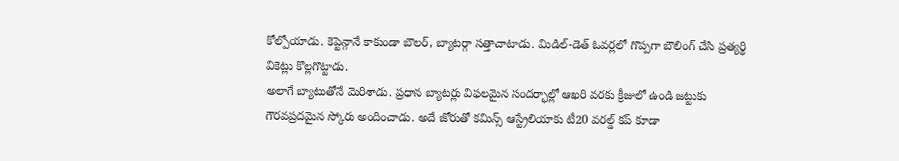కోల్పోయాడు. కెప్టెన్గానే కాకుండా బౌలర్, బ్యాటర్గా సత్తాచాటాడు. మిడిల్-డెత్ ఓవర్లలో గొప్పగా బౌలింగ్ చేసి ప్రత్యర్థి వికెట్లు కొల్లగొట్టాడు.
అలాగే బ్యాటుతోనే మెరిశాడు. ప్రధాన బ్యాటర్లు విఫలమైన సందర్భాల్లో ఆఖరి వరకు క్రీజులో ఉండి జట్టుకు గౌరవప్రదమైన స్కోరు అందించాడు. అదే జోరుతో కమిన్స్ ఆస్ట్రేలియాకు టీ20 వరల్డ్ కప్ కూడా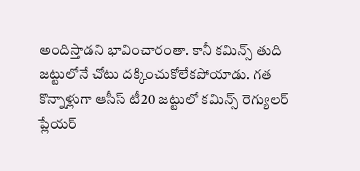అందిస్తాడని భావించారంతా. కానీ కమిన్స్ తుది జట్టులోనే చోటు దక్కించుకోలేకపోయాడు. గత కొన్నాళ్లుగా ఆసీస్ టీ20 జట్టులో కమిన్స్ రెగ్యులర్ ప్లేయర్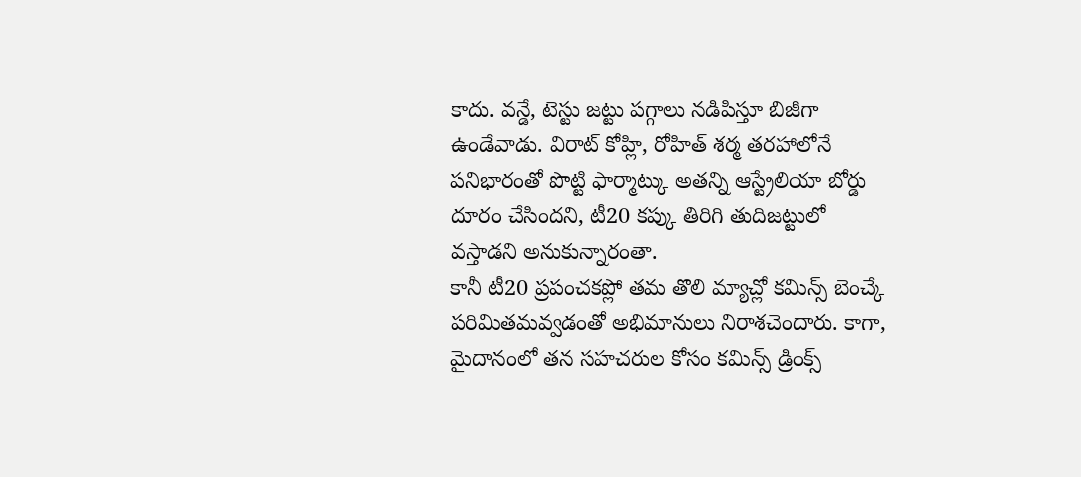కాదు. వన్డే, టెస్టు జట్టు పగ్గాలు నడిపిస్తూ బిజీగా ఉండేవాడు. విరాట్ కోహ్లి, రోహిత్ శర్మ తరహాలోనే పనిభారంతో పొట్టి ఫార్మాట్కు అతన్ని ఆస్ట్రేలియా బోర్డు దూరం చేసిందని, టీ20 కప్కు తిరిగి తుదిజట్టులో వస్తాడని అనుకున్నారంతా.
కానీ టీ20 ప్రపంచకప్లో తమ తొలి మ్యాచ్లో కమిన్స్ బెంచ్కే పరిమితమవ్వడంతో అభిమానులు నిరాశచెందారు. కాగా, మైదానంలో తన సహచరుల కోసం కమిన్స్ డ్రింక్స్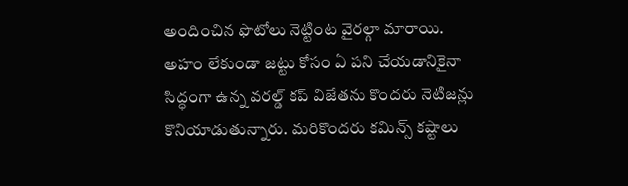అందించిన ఫొటోలు నెట్టింట వైరల్గా మారాయి. అహం లేకుండా జట్టు కోసం ఏ పని చేయడానికైనా సిద్ధంగా ఉన్న వరల్డ్ కప్ విజేతను కొందరు నెటిజన్లు కొనియాడుతున్నారు. మరికొందరు కమిన్స్ కష్టాలు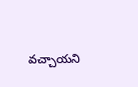వచ్చాయని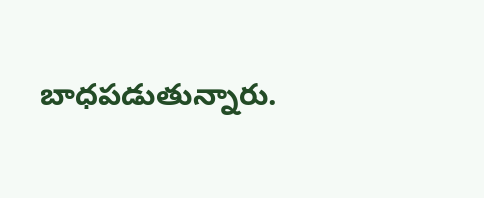బాధపడుతున్నారు.